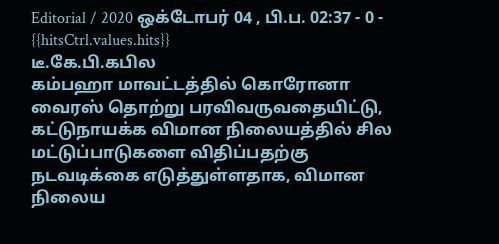Editorial / 2020 ஒக்டோபர் 04 , பி.ப. 02:37 - 0 - {{hitsCtrl.values.hits}}
டீ.கே.பி.கபில
கம்பஹா மாவட்டத்தில் கொரோனா வைரஸ் தொற்று பரவிவருவதையிட்டு, கட்டுநாயக்க விமான நிலையத்தில் சில மட்டுப்பாடுகளை விதிப்பதற்கு நடவடிக்கை எடுத்துள்ளதாக, விமான நிலைய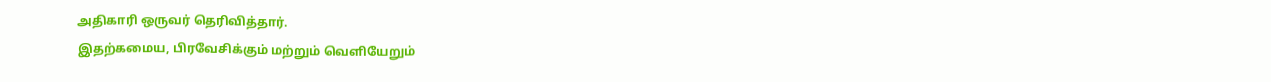அதிகாரி ஒருவர் தெரிவித்தார்.
இதற்கமைய, பிரவேசிக்கும் மற்றும் வெளியேறும்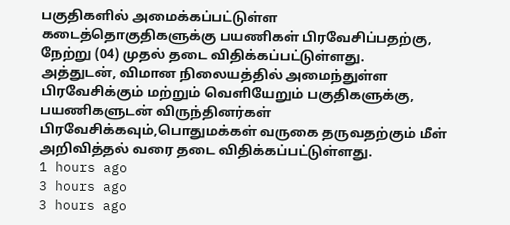பகுதிகளில் அமைக்கப்பட்டுள்ள கடைத்தொகுதிகளுக்கு பயணிகள் பிரவேசிப்பதற்கு, நேற்று (04) முதல் தடை விதிக்கப்பட்டுள்ளது.
அத்துடன், விமான நிலையத்தில் அமைந்துள்ள பிரவேசிக்கும் மற்றும் வெளியேறும் பகுதிகளுக்கு, பயணிகளுடன் விருந்தினர்கள் பிரவேசிக்கவும்,பொதுமக்கள் வருகை தருவதற்கும் மீள் அறிவித்தல் வரை தடை விதிக்கப்பட்டுள்ளது.
1 hours ago
3 hours ago
3 hours ago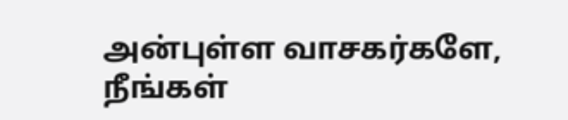அன்புள்ள வாசகர்களே,
நீங்கள்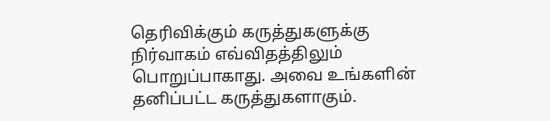தெரிவிக்கும் கருத்துகளுக்கு நிர்வாகம் எவ்விதத்திலும் பொறுப்பாகாது. அவை உங்களின் தனிப்பட்ட கருத்துகளாகும்.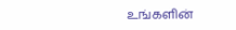உங்களின்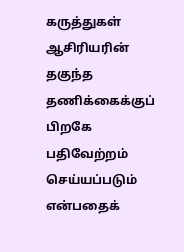கருத்துகள் ஆசிரியரின் தகுந்த தணிக்கைக்குப் பிறகே பதிவேற்றம் செய்யப்படும் என்பதைக்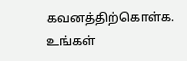கவனத்திற்கொள்க. உங்கள்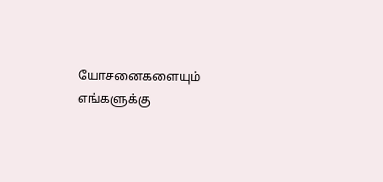யோசனைகளையும் எங்களுக்கு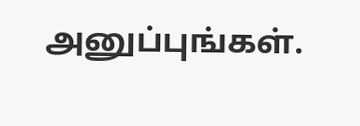அனுப்புங்கள்.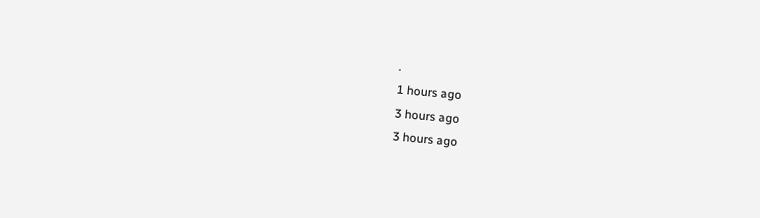.
1 hours ago
3 hours ago
3 hours ago